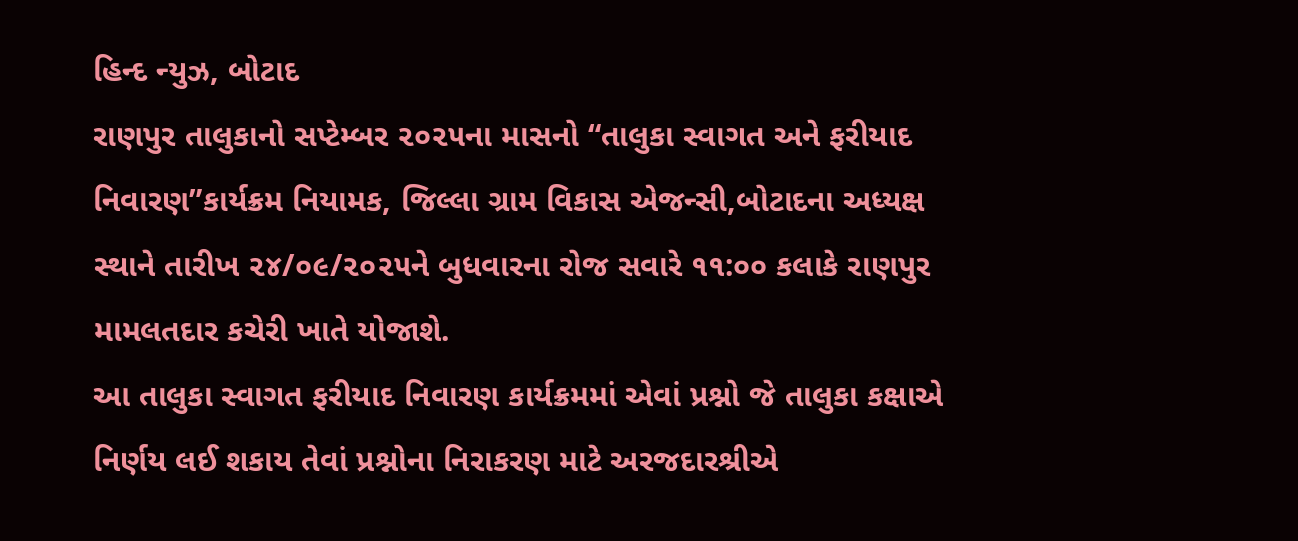હિન્દ ન્યુઝ, બોટાદ
રાણપુર તાલુકાનો સપ્ટેમ્બર ૨૦૨૫ના માસનો “તાલુકા સ્વાગત અને ફરીયાદ નિવારણ”કાર્યક્રમ નિયામક, જિલ્લા ગ્રામ વિકાસ એજન્સી,બોટાદના અધ્યક્ષ સ્થાને તારીખ ૨૪/૦૯/૨૦૨૫ને બુધવારના રોજ સવારે ૧૧:૦૦ કલાકે રાણપુર મામલતદાર કચેરી ખાતે યોજાશે.
આ તાલુકા સ્વાગત ફરીયાદ નિવારણ કાર્યક્રમમાં એવાં પ્રશ્નો જે તાલુકા કક્ષાએ નિર્ણય લઈ શકાય તેવાં પ્રશ્નોના નિરાકરણ માટે અરજદારશ્રીએ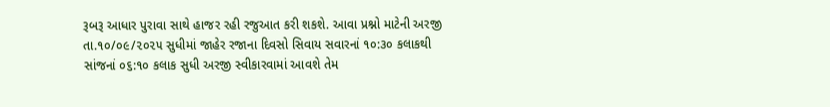રૂબરૂ આધાર પુરાવા સાથે હાજર રહી રજુઆત કરી શકશે. આવા પ્રશ્નો માટેની અરજી તા.૧૦/૦૯/૨૦૨૫ સુધીમાં જાહેર રજાના દિવસો સિવાય સવારનાં ૧૦:૩૦ કલાકથી સાંજનાં ૦૬:૧૦ કલાક સુધી અરજી સ્વીકારવામાં આવશે તેમ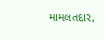મામલતદાર,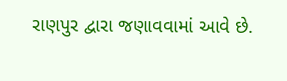રાણપુર દ્વારા જણાવવામાં આવે છે.